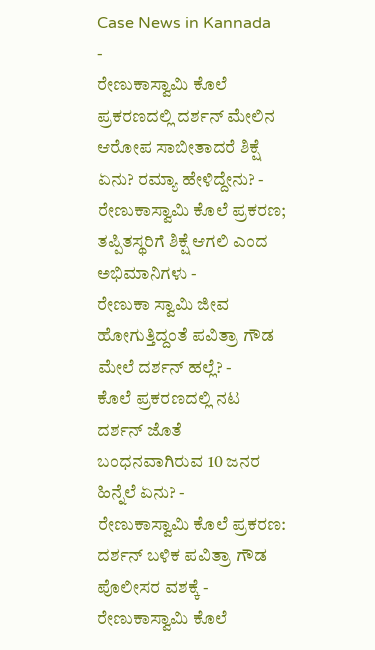Case News in Kannada
-
ರೇಣುಕಾಸ್ವಾಮಿ ಕೊಲೆ ಪ್ರಕರಣದಲ್ಲಿ ದರ್ಶನ್ ಮೇಲಿನ ಆರೋಪ ಸಾಬೀತಾದರೆ ಶಿಕ್ಷೆ ಏನು? ರಮ್ಯಾ ಹೇಳಿದ್ದೇನು? -
ರೇಣುಕಾಸ್ವಾಮಿ ಕೊಲೆ ಪ್ರಕರಣ; ತಪ್ಪಿತಸ್ಥರಿಗೆ ಶಿಕ್ಷೆ ಆಗಲಿ ಎಂದ ಅಭಿಮಾನಿಗಳು -
ರೇಣುಕಾ ಸ್ವಾಮಿ ಜೀವ ಹೋಗುತ್ತಿದ್ದಂತೆ ಪವಿತ್ರಾ ಗೌಡ ಮೇಲೆ ದರ್ಶನ್ ಹಲ್ಲೆ? -
ಕೊಲೆ ಪ್ರಕರಣದಲ್ಲಿ ನಟ ದರ್ಶನ್ ಜೊತೆ ಬಂಧನವಾಗಿರುವ 10 ಜನರ ಹಿನ್ನೆಲೆ ಏನು? -
ರೇಣುಕಾಸ್ವಾಮಿ ಕೊಲೆ ಪ್ರಕರಣ: ದರ್ಶನ್ ಬಳಿಕ ಪವಿತ್ರಾ ಗೌಡ ಪೊಲೀಸರ ವಶಕ್ಕೆ -
ರೇಣುಕಾಸ್ವಾಮಿ ಕೊಲೆ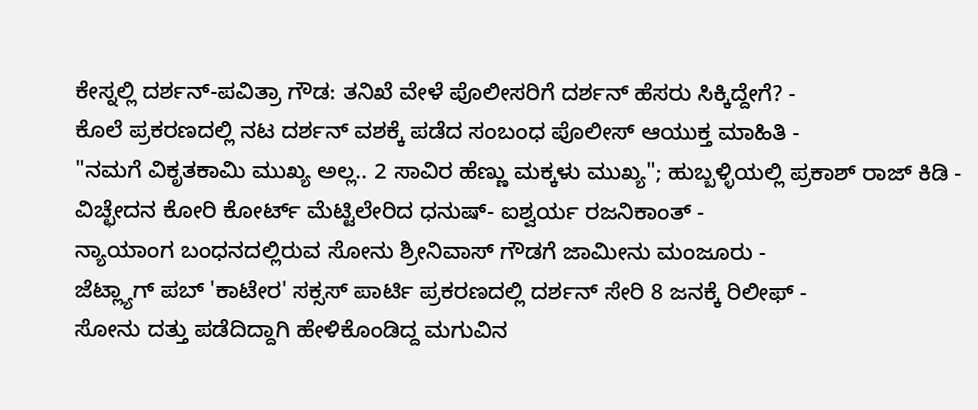ಕೇಸ್ನಲ್ಲಿ ದರ್ಶನ್-ಪವಿತ್ರಾ ಗೌಡ: ತನಿಖೆ ವೇಳೆ ಪೊಲೀಸರಿಗೆ ದರ್ಶನ್ ಹೆಸರು ಸಿಕ್ಕಿದ್ದೇಗೆ? -
ಕೊಲೆ ಪ್ರಕರಣದಲ್ಲಿ ನಟ ದರ್ಶನ್ ವಶಕ್ಕೆ ಪಡೆದ ಸಂಬಂಧ ಪೊಲೀಸ್ ಆಯುಕ್ತ ಮಾಹಿತಿ -
"ನಮಗೆ ವಿಕೃತಕಾಮಿ ಮುಖ್ಯ ಅಲ್ಲ.. 2 ಸಾವಿರ ಹೆಣ್ಣು ಮಕ್ಕಳು ಮುಖ್ಯ"; ಹುಬ್ಬಳ್ಳಿಯಲ್ಲಿ ಪ್ರಕಾಶ್ ರಾಜ್ ಕಿಡಿ -
ವಿಚ್ಛೇದನ ಕೋರಿ ಕೋರ್ಟ್ ಮೆಟ್ಟಿಲೇರಿದ ಧನುಷ್- ಐಶ್ವರ್ಯ ರಜನಿಕಾಂತ್ -
ನ್ಯಾಯಾಂಗ ಬಂಧನದಲ್ಲಿರುವ ಸೋನು ಶ್ರೀನಿವಾಸ್ ಗೌಡಗೆ ಜಾಮೀನು ಮಂಜೂರು -
ಜೆಟ್ಲ್ಯಾಗ್ ಪಬ್ 'ಕಾಟೇರ' ಸಕ್ಸಸ್ ಪಾರ್ಟಿ ಪ್ರಕರಣದಲ್ಲಿ ದರ್ಶನ್ ಸೇರಿ 8 ಜನಕ್ಕೆ ರಿಲೀಫ್ -
ಸೋನು ದತ್ತು ಪಡೆದಿದ್ದಾಗಿ ಹೇಳಿಕೊಂಡಿದ್ದ ಮಗುವಿನ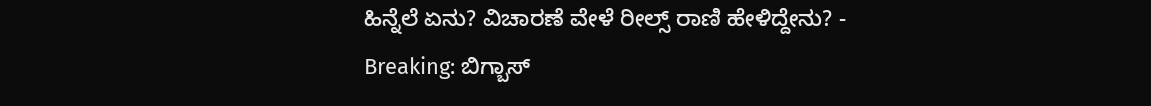ಹಿನ್ನೆಲೆ ಏನು? ವಿಚಾರಣೆ ವೇಳೆ ರೀಲ್ಸ್ ರಾಣಿ ಹೇಳಿದ್ದೇನು? -
Breaking: ಬಿಗ್ಬಾಸ್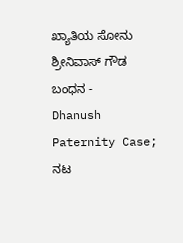ಖ್ಯಾತಿಯ ಸೋನು ಶ್ರೀನಿವಾಸ್ ಗೌಡ ಬಂಧನ -
Dhanush Paternity Case; ನಟ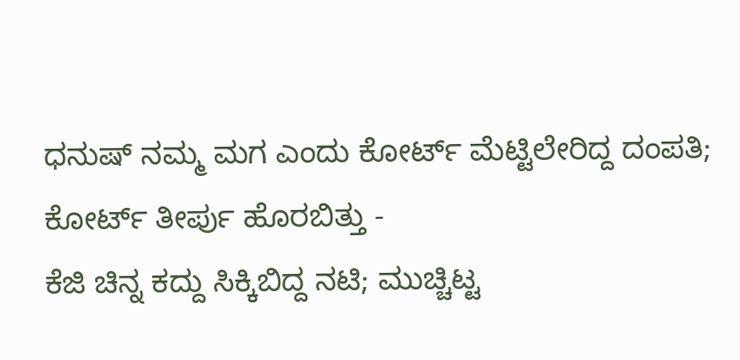ಧನುಷ್ ನಮ್ಮ ಮಗ ಎಂದು ಕೋರ್ಟ್ ಮೆಟ್ಟಿಲೇರಿದ್ದ ದಂಪತಿ; ಕೋರ್ಟ್ ತೀರ್ಪು ಹೊರಬಿತ್ತು -
ಕೆಜಿ ಚಿನ್ನ ಕದ್ದು ಸಿಕ್ಕಿಬಿದ್ದ ನಟಿ; ಮುಚ್ಚಿಟ್ಟ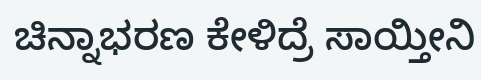ಚಿನ್ನಾಭರಣ ಕೇಳಿದ್ರೆ ಸಾಯ್ತೀನಿ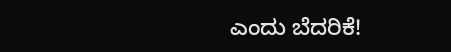ಎಂದು ಬೆದರಿಕೆ!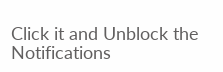Click it and Unblock the Notifications